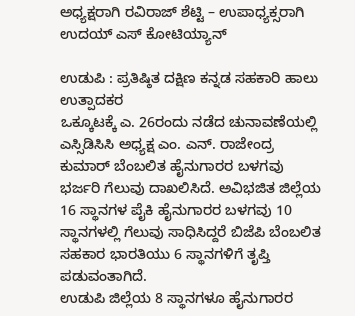ಅಧ್ಯಕ್ಷರಾಗಿ ರವಿರಾಜ್ ಶೆಟ್ಟಿ – ಉಪಾಧ್ಯಕ್ಸರಾಗಿ ಉದಯ್ ಎಸ್ ಕೋಟಿಯ್ಯಾನ್

ಉಡುಪಿ : ಪ್ರತಿಷ್ಠಿತ ದಕ್ಷಿಣ ಕನ್ನಡ ಸಹಕಾರಿ ಹಾಲು ಉತ್ಪಾದಕರ
ಒಕ್ಕೂಟಕ್ಕೆ ಎ. 26ರಂದು ನಡೆದ ಚುನಾವಣೆಯಲ್ಲಿ ಎಸ್ಸಿಡಿಸಿಸಿ ಅಧ್ಯಕ್ಷ ಎಂ. ಎನ್. ರಾಜೇಂದ್ರ ಕುಮಾರ್ ಬೆಂಬಲಿತ ಹೈನುಗಾರರ ಬಳಗವು ಭರ್ಜರಿ ಗೆಲುವು ದಾಖಲಿಸಿದೆ. ಅವಿಭಜಿತ ಜಿಲ್ಲೆಯ 16 ಸ್ಥಾನಗಳ ಪೈಕಿ ಹೈನುಗಾರರ ಬಳಗವು 10 ಸ್ಥಾನಗಳಲ್ಲಿ ಗೆಲುವು ಸಾಧಿಸಿದ್ದರೆ ಬಿಜೆಪಿ ಬೆಂಬಲಿತ ಸಹಕಾರ ಭಾರತಿಯು 6 ಸ್ಥಾನಗಳಿಗೆ ತೃಪ್ತಿ ಪಡುವಂತಾಗಿದೆ.
ಉಡುಪಿ ಜಿಲ್ಲೆಯ 8 ಸ್ಥಾನಗಳೂ ಹೈನುಗಾರರ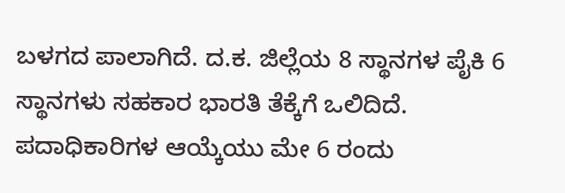ಬಳಗದ ಪಾಲಾಗಿದೆ. ದ.ಕ. ಜಿಲ್ಲೆಯ 8 ಸ್ಥಾನಗಳ ಪೈಕಿ 6 ಸ್ಥಾನಗಳು ಸಹಕಾರ ಭಾರತಿ ತೆಕ್ಕೆಗೆ ಒಲಿದಿದೆ.
ಪದಾಧಿಕಾರಿಗಳ ಆಯ್ಕೆಯು ಮೇ 6 ರಂದು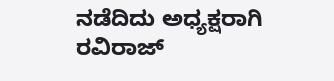ನಡೆದಿದು ಅಧ್ಯಕ್ಷರಾಗಿ ರವಿರಾಜ್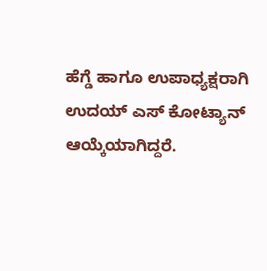ಹೆಗ್ಡೆ ಹಾಗೂ ಉಪಾಧ್ಯಕ್ಷರಾಗಿ ಉದಯ್ ಎಸ್ ಕೋಟ್ಯಾನ್
ಆಯ್ಕೆಯಾಗಿದ್ದರೆ.